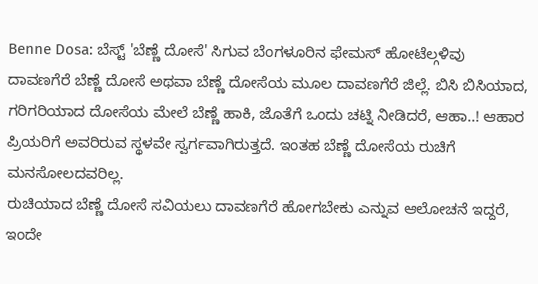Benne Dosa: ಬೆಸ್ಟ್ 'ಬೆಣ್ಣೆ ದೋಸೆ' ಸಿಗುವ ಬೆಂಗಳೂರಿನ ಫೇಮಸ್ ಹೋಟೆಲ್ಗಳಿವು
ದಾವಣಗೆರೆ ಬೆಣ್ಣೆ ದೋಸೆ ಅಥವಾ ಬೆಣ್ಣೆ ದೋಸೆಯ ಮೂಲ ದಾವಣಗೆರೆ ಜಿಲ್ಲೆ. ಬಿಸಿ ಬಿಸಿಯಾದ, ಗರಿಗರಿಯಾದ ದೋಸೆಯ ಮೇಲೆ ಬೆಣ್ಣೆ ಹಾಕಿ, ಜೊತೆಗೆ ಒಂದು ಚಟ್ನಿ ನೀಡಿದರೆ, ಆಹಾ..! ಆಹಾರ ಪ್ರಿಯರಿಗೆ ಅವರಿರುವ ಸ್ಥಳವೇ ಸ್ವರ್ಗವಾಗಿರುತ್ತದೆ. ಇಂತಹ ಬೆಣ್ಣೆ ದೋಸೆಯ ರುಚಿಗೆ ಮನಸೋಲದವರಿಲ್ಲ.
ರುಚಿಯಾದ ಬೆಣ್ಣೆ ದೋಸೆ ಸವಿಯಲು ದಾವಣಗೆರೆ ಹೋಗಬೇಕು ಎನ್ನುವ ಆಲೋಚನೆ ಇದ್ದರೆ, ಇಂದೇ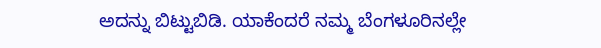ಅದನ್ನು ಬಿಟ್ಟುಬಿಡಿ. ಯಾಕೆಂದರೆ ನಮ್ಮ ಬೆಂಗಳೂರಿನಲ್ಲೇ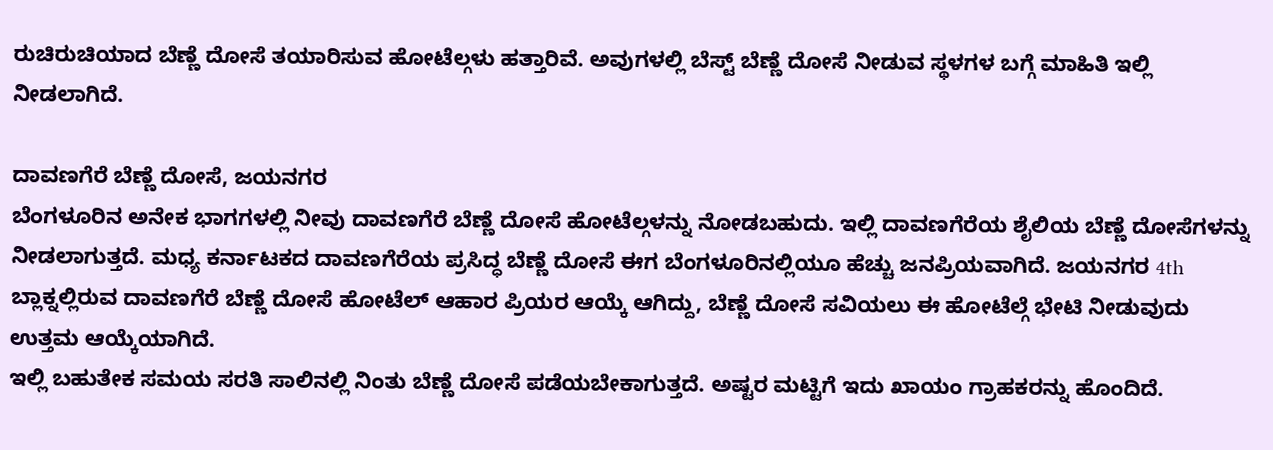ರುಚಿರುಚಿಯಾದ ಬೆಣ್ಣೆ ದೋಸೆ ತಯಾರಿಸುವ ಹೋಟೆಲ್ಗಳು ಹತ್ತಾರಿವೆ. ಅವುಗಳಲ್ಲಿ ಬೆಸ್ಟ್ ಬೆಣ್ಣೆ ದೋಸೆ ನೀಡುವ ಸ್ಥಳಗಳ ಬಗ್ಗೆ ಮಾಹಿತಿ ಇಲ್ಲಿ ನೀಡಲಾಗಿದೆ.

ದಾವಣಗೆರೆ ಬೆಣ್ಣೆ ದೋಸೆ, ಜಯನಗರ
ಬೆಂಗಳೂರಿನ ಅನೇಕ ಭಾಗಗಳಲ್ಲಿ ನೀವು ದಾವಣಗೆರೆ ಬೆಣ್ಣೆ ದೋಸೆ ಹೋಟೆಲ್ಗಳನ್ನು ನೋಡಬಹುದು. ಇಲ್ಲಿ ದಾವಣಗೆರೆಯ ಶೈಲಿಯ ಬೆಣ್ಣೆ ದೋಸೆಗಳನ್ನು ನೀಡಲಾಗುತ್ತದೆ. ಮಧ್ಯ ಕರ್ನಾಟಕದ ದಾವಣಗೆರೆಯ ಪ್ರಸಿದ್ಧ ಬೆಣ್ಣೆ ದೋಸೆ ಈಗ ಬೆಂಗಳೂರಿನಲ್ಲಿಯೂ ಹೆಚ್ಚು ಜನಪ್ರಿಯವಾಗಿದೆ. ಜಯನಗರ 4th ಬ್ಲಾಕ್ನಲ್ಲಿರುವ ದಾವಣಗೆರೆ ಬೆಣ್ಣೆ ದೋಸೆ ಹೋಟೆಲ್ ಆಹಾರ ಪ್ರಿಯರ ಆಯ್ಕೆ ಆಗಿದ್ದು, ಬೆಣ್ಣೆ ದೋಸೆ ಸವಿಯಲು ಈ ಹೋಟೆಲ್ಗೆ ಭೇಟಿ ನೀಡುವುದು ಉತ್ತಮ ಆಯ್ಕೆಯಾಗಿದೆ.
ಇಲ್ಲಿ ಬಹುತೇಕ ಸಮಯ ಸರತಿ ಸಾಲಿನಲ್ಲಿ ನಿಂತು ಬೆಣ್ಣೆ ದೋಸೆ ಪಡೆಯಬೇಕಾಗುತ್ತದೆ. ಅಷ್ಟರ ಮಟ್ಟಿಗೆ ಇದು ಖಾಯಂ ಗ್ರಾಹಕರನ್ನು ಹೊಂದಿದೆ.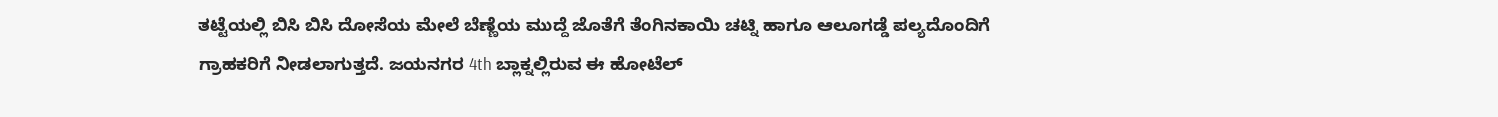ತಟ್ಟೆಯಲ್ಲಿ ಬಿಸಿ ಬಿಸಿ ದೋಸೆಯ ಮೇಲೆ ಬೆಣ್ಣೆಯ ಮುದ್ದೆ ಜೊತೆಗೆ ತೆಂಗಿನಕಾಯಿ ಚಟ್ನಿ ಹಾಗೂ ಆಲೂಗಡ್ಡೆ ಪಲ್ಯದೊಂದಿಗೆ ಗ್ರಾಹಕರಿಗೆ ನೀಡಲಾಗುತ್ತದೆ. ಜಯನಗರ 4th ಬ್ಲಾಕ್ನಲ್ಲಿರುವ ಈ ಹೋಟೆಲ್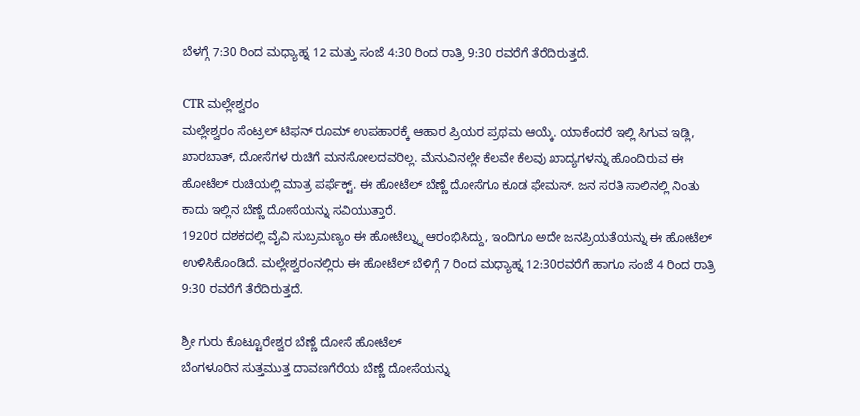ಬೆಳಗ್ಗೆ 7:30 ರಿಂದ ಮಧ್ಯಾಹ್ನ 12 ಮತ್ತು ಸಂಜೆ 4:30 ರಿಂದ ರಾತ್ರಿ 9:30 ರವರೆಗೆ ತೆರೆದಿರುತ್ತದೆ.

CTR ಮಲ್ಲೇಶ್ವರಂ
ಮಲ್ಲೇಶ್ವರಂ ಸೆಂಟ್ರಲ್ ಟಿಫನ್ ರೂಮ್ ಉಪಹಾರಕ್ಕೆ ಆಹಾರ ಪ್ರಿಯರ ಪ್ರಥಮ ಆಯ್ಕೆ. ಯಾಕೆಂದರೆ ಇಲ್ಲಿ ಸಿಗುವ ಇಡ್ಲಿ, ಖಾರಬಾತ್, ದೋಸೆಗಳ ರುಚಿಗೆ ಮನಸೋಲದವರಿಲ್ಲ. ಮೆನುವಿನಲ್ಲೇ ಕೆಲವೇ ಕೆಲವು ಖಾದ್ಯಗಳನ್ನು ಹೊಂದಿರುವ ಈ ಹೋಟೆಲ್ ರುಚಿಯಲ್ಲಿ ಮಾತ್ರ ಪರ್ಫೆಕ್ಟ್. ಈ ಹೋಟೆಲ್ ಬೆಣ್ಣೆ ದೋಸೆಗೂ ಕೂಡ ಫೇಮಸ್. ಜನ ಸರತಿ ಸಾಲಿನಲ್ಲಿ ನಿಂತು ಕಾದು ಇಲ್ಲಿನ ಬೆಣ್ಣೆ ದೋಸೆಯನ್ನು ಸವಿಯುತ್ತಾರೆ.
1920ರ ದಶಕದಲ್ಲಿ ವೈವಿ ಸುಬ್ರಮಣ್ಯಂ ಈ ಹೋಟೆಲ್ನ್ನು ಆರಂಭಿಸಿದ್ದು, ಇಂದಿಗೂ ಅದೇ ಜನಪ್ರಿಯತೆಯನ್ನು ಈ ಹೋಟೆಲ್ ಉಳಿಸಿಕೊಂಡಿದೆ. ಮಲ್ಲೇಶ್ವರಂನಲ್ಲಿರು ಈ ಹೋಟೆಲ್ ಬೆಳಿಗ್ಗೆ 7 ರಿಂದ ಮಧ್ಯಾಹ್ನ 12:30ರವರೆಗೆ ಹಾಗೂ ಸಂಜೆ 4 ರಿಂದ ರಾತ್ರಿ 9:30 ರವರೆಗೆ ತೆರೆದಿರುತ್ತದೆ.

ಶ್ರೀ ಗುರು ಕೊಟ್ಟೂರೇಶ್ವರ ಬೆಣ್ಣೆ ದೋಸೆ ಹೋಟೆಲ್
ಬೆಂಗಳೂರಿನ ಸುತ್ತಮುತ್ತ ದಾವಣಗೆರೆಯ ಬೆಣ್ಣೆ ದೋಸೆಯನ್ನು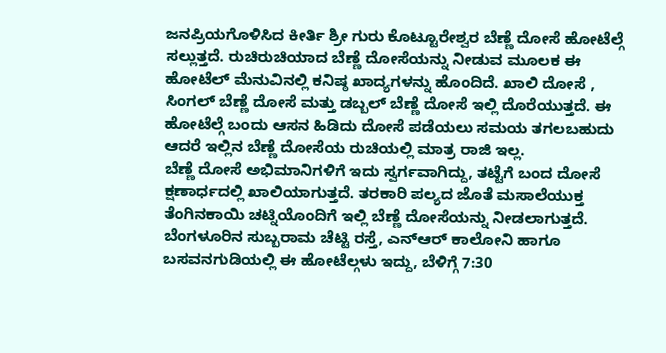ಜನಪ್ರಿಯಗೊಳಿಸಿದ ಕೀರ್ತಿ ಶ್ರೀ ಗುರು ಕೊಟ್ಟೂರೇಶ್ವರ ಬೆಣ್ಣೆ ದೋಸೆ ಹೋಟೆಲ್ಗೆ ಸಲ್ಲುತ್ತದೆ. ರುಚಿರುಚಿಯಾದ ಬೆಣ್ಣೆ ದೋಸೆಯನ್ನು ನೀಡುವ ಮೂಲಕ ಈ ಹೋಟೆಲ್ ಮೆನುವಿನಲ್ಲಿ ಕನಿಷ್ಠ ಖಾದ್ಯಗಳನ್ನು ಹೊಂದಿದೆ. ಖಾಲಿ ದೋಸೆ , ಸಿಂಗಲ್ ಬೆಣ್ಣೆ ದೋಸೆ ಮತ್ತು ಡಬ್ಬಲ್ ಬೆಣ್ಣೆ ದೋಸೆ ಇಲ್ಲಿ ದೊರೆಯುತ್ತದೆ. ಈ ಹೋಟೆಲ್ಗೆ ಬಂದು ಆಸನ ಹಿಡಿದು ದೋಸೆ ಪಡೆಯಲು ಸಮಯ ತಗಲಬಹುದು ಆದರೆ ಇಲ್ಲಿನ ಬೆಣ್ಣೆ ದೋಸೆಯ ರುಚಿಯಲ್ಲಿ ಮಾತ್ರ ರಾಜಿ ಇಲ್ಲ.
ಬೆಣ್ಣೆ ದೋಸೆ ಅಭಿಮಾನಿಗಳಿಗೆ ಇದು ಸ್ವರ್ಗವಾಗಿದ್ದು, ತಟ್ಟೆಗೆ ಬಂದ ದೋಸೆ ಕ್ಷಣಾರ್ಧದಲ್ಲಿ ಖಾಲಿಯಾಗುತ್ತದೆ. ತರಕಾರಿ ಪಲ್ಯದ ಜೊತೆ ಮಸಾಲೆಯುಕ್ತ ತೆಂಗಿನಕಾಯಿ ಚಟ್ನಿಯೊಂದಿಗೆ ಇಲ್ಲಿ ಬೆಣ್ಣೆ ದೋಸೆಯನ್ನು ನೀಡಲಾಗುತ್ತದೆ. ಬೆಂಗಳೂರಿನ ಸುಬ್ಬರಾಮ ಚೆಟ್ಟಿ ರಸ್ತೆ, ಎನ್ಆರ್ ಕಾಲೋನಿ ಹಾಗೂ ಬಸವನಗುಡಿಯಲ್ಲಿ ಈ ಹೋಟೆಲ್ಗಳು ಇದ್ದು, ಬೆಳಿಗ್ಗೆ 7:30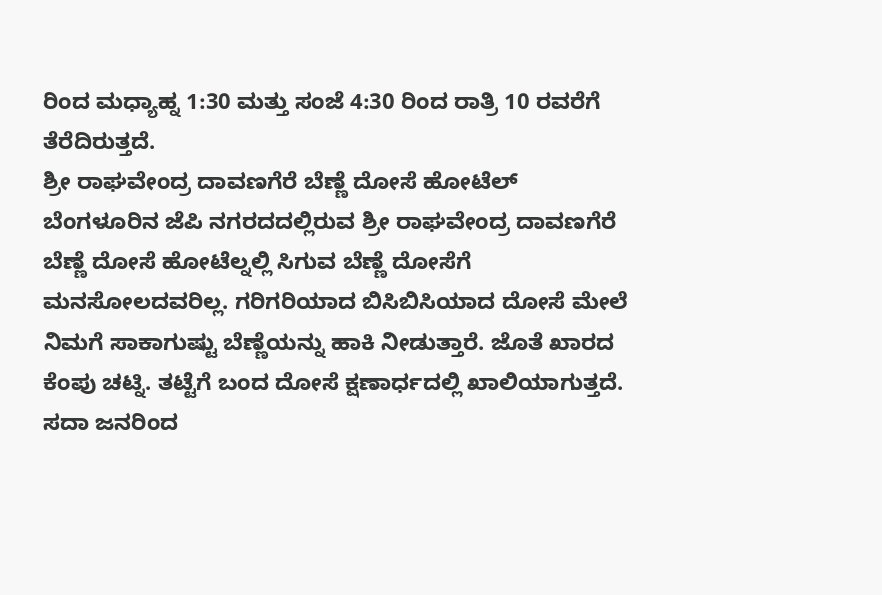ರಿಂದ ಮಧ್ಯಾಹ್ನ 1:30 ಮತ್ತು ಸಂಜೆ 4:30 ರಿಂದ ರಾತ್ರಿ 10 ರವರೆಗೆ ತೆರೆದಿರುತ್ತದೆ.
ಶ್ರೀ ರಾಘವೇಂದ್ರ ದಾವಣಗೆರೆ ಬೆಣ್ಣೆ ದೋಸೆ ಹೋಟೆಲ್
ಬೆಂಗಳೂರಿನ ಜೆಪಿ ನಗರದದಲ್ಲಿರುವ ಶ್ರೀ ರಾಘವೇಂದ್ರ ದಾವಣಗೆರೆ ಬೆಣ್ಣೆ ದೋಸೆ ಹೋಟೆಲ್ನಲ್ಲಿ ಸಿಗುವ ಬೆಣ್ಣೆ ದೋಸೆಗೆ ಮನಸೋಲದವರಿಲ್ಲ. ಗರಿಗರಿಯಾದ ಬಿಸಿಬಿಸಿಯಾದ ದೋಸೆ ಮೇಲೆ ನಿಮಗೆ ಸಾಕಾಗುಷ್ಟು ಬೆಣ್ಣೆಯನ್ನು ಹಾಕಿ ನೀಡುತ್ತಾರೆ. ಜೊತೆ ಖಾರದ ಕೆಂಪು ಚಟ್ನಿ. ತಟ್ಟೆಗೆ ಬಂದ ದೋಸೆ ಕ್ಷಣಾರ್ಧದಲ್ಲಿ ಖಾಲಿಯಾಗುತ್ತದೆ. ಸದಾ ಜನರಿಂದ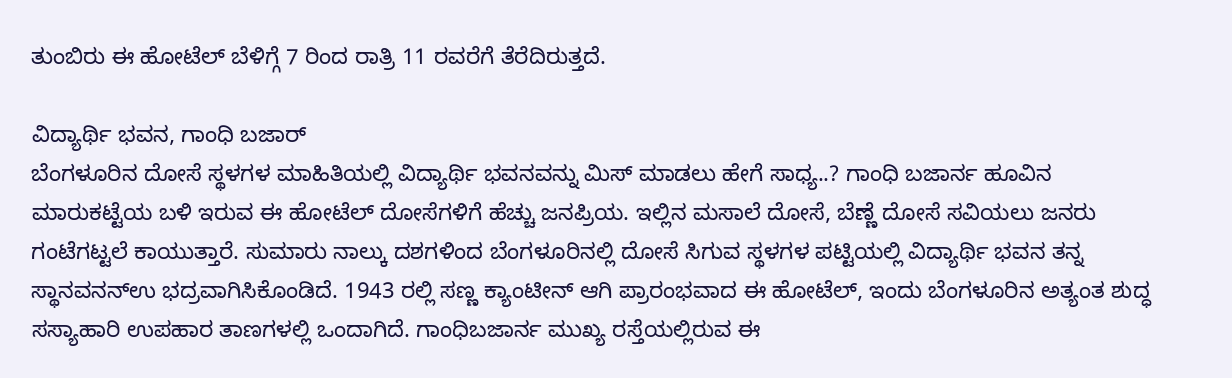ತುಂಬಿರು ಈ ಹೋಟೆಲ್ ಬೆಳಿಗ್ಗೆ 7 ರಿಂದ ರಾತ್ರಿ 11 ರವರೆಗೆ ತೆರೆದಿರುತ್ತದೆ.

ವಿದ್ಯಾರ್ಥಿ ಭವನ, ಗಾಂಧಿ ಬಜಾರ್
ಬೆಂಗಳೂರಿನ ದೋಸೆ ಸ್ಥಳಗಳ ಮಾಹಿತಿಯಲ್ಲಿ ವಿದ್ಯಾರ್ಥಿ ಭವನವನ್ನು ಮಿಸ್ ಮಾಡಲು ಹೇಗೆ ಸಾಧ್ಯ..? ಗಾಂಧಿ ಬಜಾರ್ನ ಹೂವಿನ ಮಾರುಕಟ್ಟೆಯ ಬಳಿ ಇರುವ ಈ ಹೋಟೆಲ್ ದೋಸೆಗಳಿಗೆ ಹೆಚ್ಚು ಜನಪ್ರಿಯ. ಇಲ್ಲಿನ ಮಸಾಲೆ ದೋಸೆ, ಬೆಣ್ಣೆ ದೋಸೆ ಸವಿಯಲು ಜನರು ಗಂಟೆಗಟ್ಟಲೆ ಕಾಯುತ್ತಾರೆ. ಸುಮಾರು ನಾಲ್ಕು ದಶಗಳಿಂದ ಬೆಂಗಳೂರಿನಲ್ಲಿ ದೋಸೆ ಸಿಗುವ ಸ್ಥಳಗಳ ಪಟ್ಟಿಯಲ್ಲಿ ವಿದ್ಯಾರ್ಥಿ ಭವನ ತನ್ನ ಸ್ಥಾನವನನ್ಉ ಭದ್ರವಾಗಿಸಿಕೊಂಡಿದೆ. 1943 ರಲ್ಲಿ ಸಣ್ಣ ಕ್ಯಾಂಟೀನ್ ಆಗಿ ಪ್ರಾರಂಭವಾದ ಈ ಹೋಟೆಲ್, ಇಂದು ಬೆಂಗಳೂರಿನ ಅತ್ಯಂತ ಶುದ್ಧ ಸಸ್ಯಾಹಾರಿ ಉಪಹಾರ ತಾಣಗಳಲ್ಲಿ ಒಂದಾಗಿದೆ. ಗಾಂಧಿಬಜಾರ್ನ ಮುಖ್ಯ ರಸ್ತೆಯಲ್ಲಿರುವ ಈ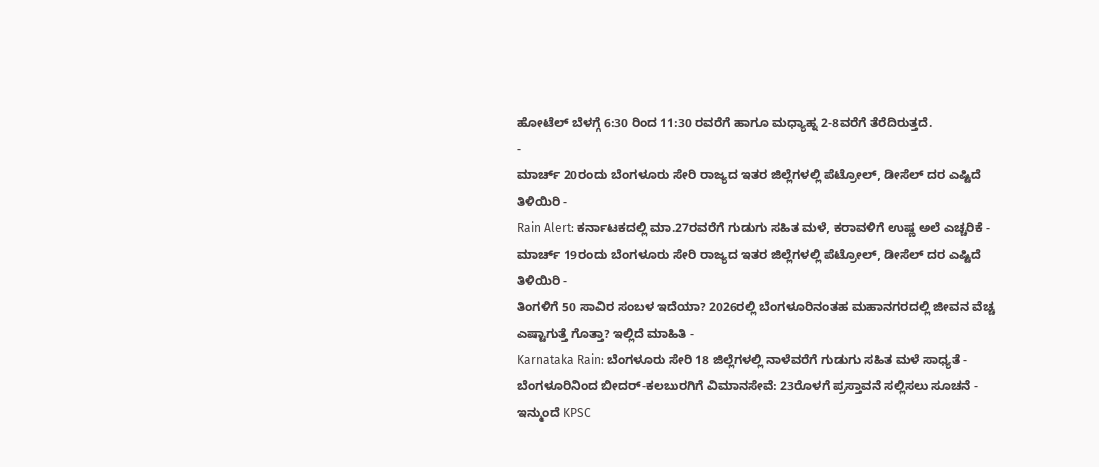ಹೋಟೆಲ್ ಬೆಳಗ್ಗೆ 6:30 ರಿಂದ 11:30 ರವರೆಗೆ ಹಾಗೂ ಮಧ್ಯಾಹ್ನ 2-8ವರೆಗೆ ತೆರೆದಿರುತ್ತದೆ.
-
ಮಾರ್ಚ್ 20ರಂದು ಬೆಂಗಳೂರು ಸೇರಿ ರಾಜ್ಯದ ಇತರ ಜಿಲ್ಲೆಗಳಲ್ಲಿ ಪೆಟ್ರೋಲ್, ಡೀಸೆಲ್ ದರ ಎಷ್ಟಿದೆ ತಿಳಿಯಿರಿ -
Rain Alert: ಕರ್ನಾಟಕದಲ್ಲಿ ಮಾ.27ರವರೆಗೆ ಗುಡುಗು ಸಹಿತ ಮಳೆ, ಕರಾವಳಿಗೆ ಉಷ್ಣ ಅಲೆ ಎಚ್ಚರಿಕೆ -
ಮಾರ್ಚ್ 19ರಂದು ಬೆಂಗಳೂರು ಸೇರಿ ರಾಜ್ಯದ ಇತರ ಜಿಲ್ಲೆಗಳಲ್ಲಿ ಪೆಟ್ರೋಲ್, ಡೀಸೆಲ್ ದರ ಎಷ್ಟಿದೆ ತಿಳಿಯಿರಿ -
ತಿಂಗಳಿಗೆ 50 ಸಾವಿರ ಸಂಬಳ ಇದೆಯಾ? 2026ರಲ್ಲಿ ಬೆಂಗಳೂರಿನಂತಹ ಮಹಾನಗರದಲ್ಲಿ ಜೀವನ ವೆಚ್ಚ ಎಷ್ಟಾಗುತ್ತೆ ಗೊತ್ತಾ? ಇಲ್ಲಿದೆ ಮಾಹಿತಿ -
Karnataka Rain: ಬೆಂಗಳೂರು ಸೇರಿ 18 ಜಿಲ್ಲೆಗಳಲ್ಲಿ ನಾಳೆವರೆಗೆ ಗುಡುಗು ಸಹಿತ ಮಳೆ ಸಾಧ್ಯತೆ -
ಬೆಂಗಳೂರಿನಿಂದ ಬೀದರ್-ಕಲಬುರಗಿಗೆ ವಿಮಾನಸೇವೆ: 23ರೊಳಗೆ ಪ್ರಸ್ತಾವನೆ ಸಲ್ಲಿಸಲು ಸೂಚನೆ -
ಇನ್ಮುಂದೆ KPSC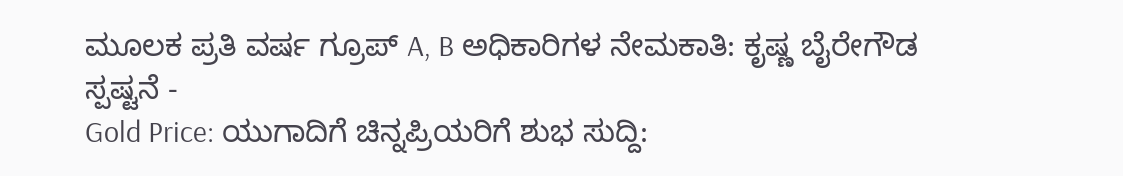ಮೂಲಕ ಪ್ರತಿ ವರ್ಷ ಗ್ರೂಪ್ A, B ಅಧಿಕಾರಿಗಳ ನೇಮಕಾತಿ: ಕೃಷ್ಣ ಬೈರೇಗೌಡ ಸ್ಪಷ್ಟನೆ -
Gold Price: ಯುಗಾದಿಗೆ ಚಿನ್ನಪ್ರಿಯರಿಗೆ ಶುಭ ಸುದ್ದಿ: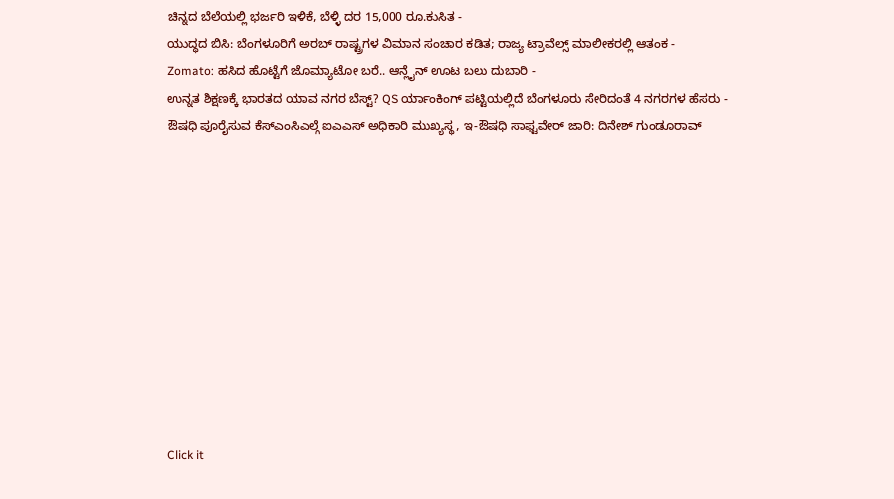ಚಿನ್ನದ ಬೆಲೆಯಲ್ಲಿ ಭರ್ಜರಿ ಇಳಿಕೆ, ಬೆಳ್ಳಿ ದರ 15,000 ರೂ.ಕುಸಿತ -
ಯುದ್ಧದ ಬಿಸಿ: ಬೆಂಗಳೂರಿಗೆ ಅರಬ್ ರಾಷ್ಟ್ರಗಳ ವಿಮಾನ ಸಂಚಾರ ಕಡಿತ; ರಾಜ್ಯ ಟ್ರಾವೆಲ್ಸ್ ಮಾಲೀಕರಲ್ಲಿ ಆತಂಕ -
Zomato: ಹಸಿದ ಹೊಟ್ಟೆಗೆ ಜೊಮ್ಯಾಟೋ ಬರೆ.. ಆನ್ಲೈನ್ ಊಟ ಬಲು ದುಬಾರಿ -
ಉನ್ನತ ಶಿಕ್ಷಣಕ್ಕೆ ಭಾರತದ ಯಾವ ನಗರ ಬೆಸ್ಟ್? QS ರ್ಯಾಂಕಿಂಗ್ ಪಟ್ಟಿಯಲ್ಲಿದೆ ಬೆಂಗಳೂರು ಸೇರಿದಂತೆ 4 ನಗರಗಳ ಹೆಸರು -
ಔಷಧಿ ಪೂರೈಸುವ ಕೆಸ್ಎಂಸಿಎಲ್ಗೆ ಐಎಎಸ್ ಅಧಿಕಾರಿ ಮುಖ್ಯಸ್ಥ, ಇ-ಔಷಧಿ ಸಾಫ್ಟವೇರ್ ಜಾರಿ: ದಿನೇಶ್ ಗುಂಡೂರಾವ್











Click it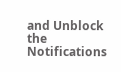and Unblock the Notifications